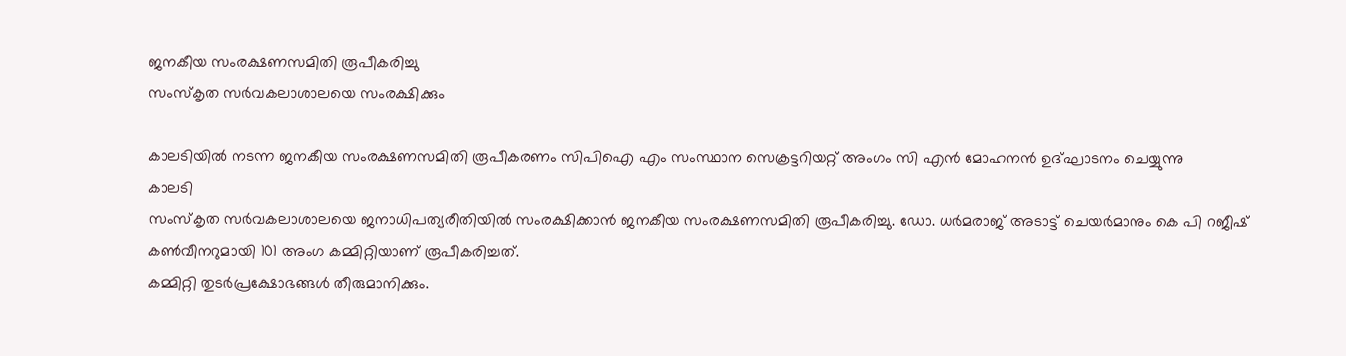ജനകീയ സംരക്ഷണസമിതി രൂപീകരിച്ചു
സംസ്കൃത സർവകലാശാലയെ സംരക്ഷിക്കും

കാലടിയിൽ നടന്ന ജനകീയ സംരക്ഷണസമിതി രൂപീകരണം സിപിഐ എം സംസ്ഥാന സെക്രട്ടറിയറ്റ് അംഗം സി എൻ മോഹനൻ ഉദ്ഘാടനം ചെയ്യുന്നു
കാലടി
സംസ്കൃത സർവകലാശാലയെ ജനാധിപത്യരീതിയിൽ സംരക്ഷിക്കാൻ ജനകീയ സംരക്ഷണസമിതി രൂപീകരിച്ചു. ഡോ. ധർമരാജ് അടാട്ട് ചെയർമാനും കെ പി റജീഷ് കൺവീനറുമായി 101 അംഗ കമ്മിറ്റിയാണ് രൂപീകരിച്ചത്.
കമ്മിറ്റി തുടർപ്രക്ഷോഭങ്ങൾ തീരുമാനിക്കും.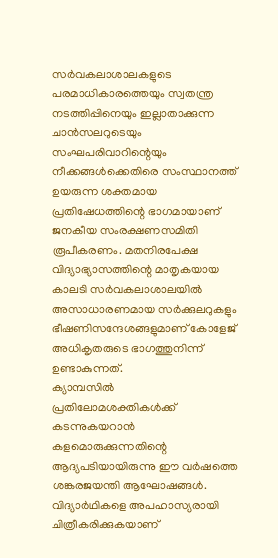സർവകലാശാലകളുടെ പരമാധികാരത്തെയും സ്വതന്ത്ര നടത്തിപ്പിനെയും ഇല്ലാതാക്കുന്ന ചാൻസലറുടെയും സംഘപരിവാറിന്റെയും നീക്കങ്ങൾക്കെതിരെ സംസ്ഥാനത്ത് ഉയരുന്ന ശക്തമായ പ്രതിഷേധത്തിന്റെ ഭാഗമായാണ് ജനകീയ സംരക്ഷണസമിതി രൂപീകരണം. മതനിരപേക്ഷ വിദ്യാഭ്യാസത്തിന്റെ മാതൃകയായ കാലടി സർവകലാശാലയിൽ അസാധാരണമായ സർക്കുലറുകളും ഭീഷണിസന്ദേശങ്ങളുമാണ് കോളേജ് അധികൃതരുടെ ഭാഗത്തുനിന്ന് ഉണ്ടാകുന്നത്.
ക്യാമ്പസിൽ പ്രതിലോമശക്തികൾക്ക് കടന്നുകയറാൻ കളമൊരുക്കുന്നതിന്റെ ആദ്യപടിയായിരുന്നു ഈ വർഷത്തെ ശങ്കരജയന്തി ആഘോഷങ്ങൾ. വിദ്യാർഥികളെ അപഹാസ്യരായി ചിത്രീകരിക്കുകയാണ്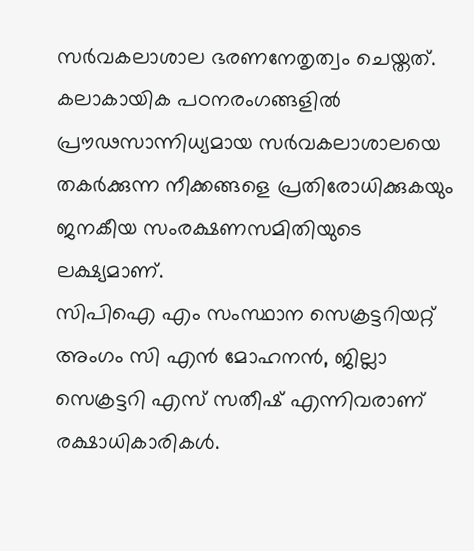സർവകലാശാല ഭരണനേതൃത്വം ചെയ്തത്. കലാകായിക പഠനരംഗങ്ങളിൽ പ്രൗഢസാന്നിധ്യമായ സർവകലാശാലയെ തകർക്കുന്ന നീക്കങ്ങളെ പ്രതിരോധിക്കുകയും ജനകീയ സംരക്ഷണസമിതിയുടെ ലക്ഷ്യമാണ്.
സിപിഐ എം സംസ്ഥാന സെക്രട്ടറിയറ്റ് അംഗം സി എൻ മോഹനൻ, ജില്ലാ സെക്രട്ടറി എസ് സതീഷ് എന്നിവരാണ് രക്ഷാധികാരികൾ.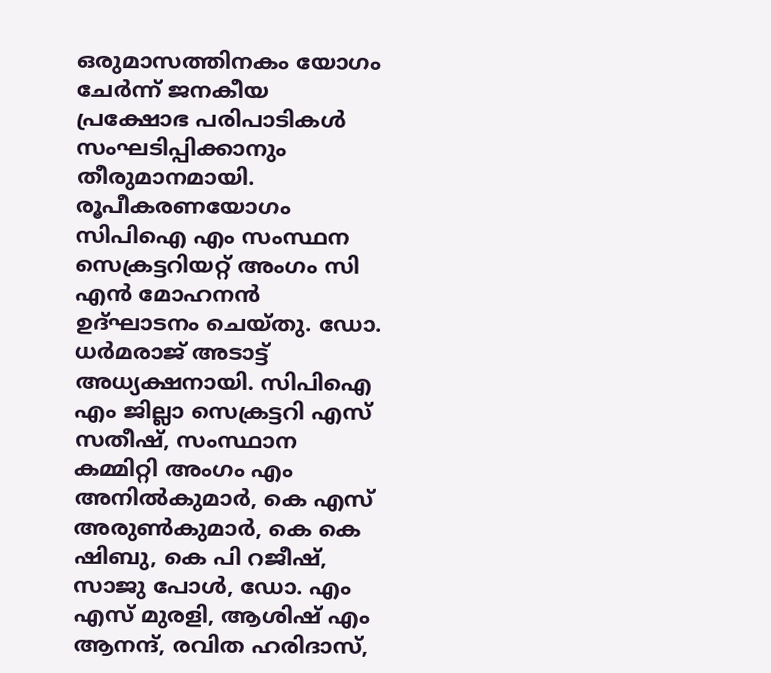ഒരുമാസത്തിനകം യോഗം ചേർന്ന് ജനകീയ പ്രക്ഷോഭ പരിപാടികൾ സംഘടിപ്പിക്കാനും തീരുമാനമായി.
രൂപീകരണയോഗം സിപിഐ എം സംസ്ഥന സെക്രട്ടറിയറ്റ് അംഗം സി എൻ മോഹനൻ ഉദ്ഘാടനം ചെയ്തു. ഡോ. ധർമരാജ് അടാട്ട് അധ്യക്ഷനായി. സിപിഐ എം ജില്ലാ സെക്രട്ടറി എസ് സതീഷ്, സംസ്ഥാന കമ്മിറ്റി അംഗം എം അനിൽകുമാർ, കെ എസ് അരുൺകുമാർ, കെ കെ ഷിബു, കെ പി റജീഷ്, സാജു പോൾ, ഡോ. എം എസ് മുരളി, ആശിഷ് എം ആനന്ദ്, രവിത ഹരിദാസ്,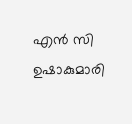എൻ സി ഉഷാകുമാരി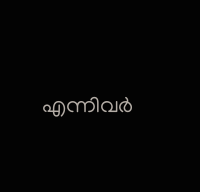എന്നിവർ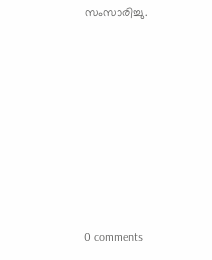സംസാരിച്ചു.











0 comments